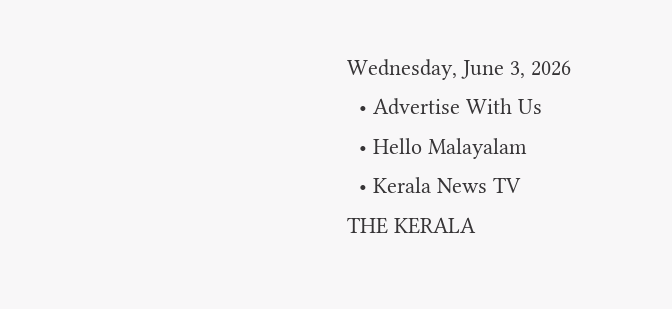Wednesday, June 3, 2026
  • Advertise With Us
  • Hello Malayalam
  • Kerala News TV
THE KERALA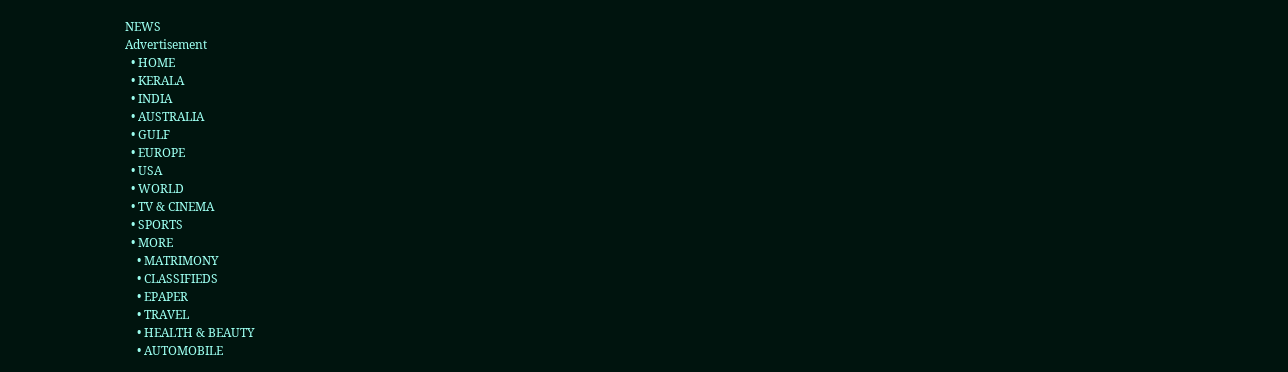NEWS
Advertisement
  • HOME
  • KERALA
  • INDIA
  • AUSTRALIA
  • GULF
  • EUROPE
  • USA
  • WORLD
  • TV & CINEMA
  • SPORTS
  • MORE
    • MATRIMONY
    • CLASSIFIEDS
    • EPAPER
    • TRAVEL
    • HEALTH & BEAUTY
    • AUTOMOBILE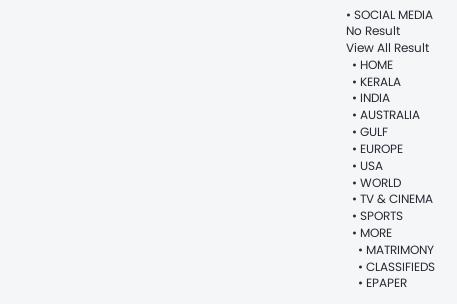• SOCIAL MEDIA
No Result
View All Result
  • HOME
  • KERALA
  • INDIA
  • AUSTRALIA
  • GULF
  • EUROPE
  • USA
  • WORLD
  • TV & CINEMA
  • SPORTS
  • MORE
    • MATRIMONY
    • CLASSIFIEDS
    • EPAPER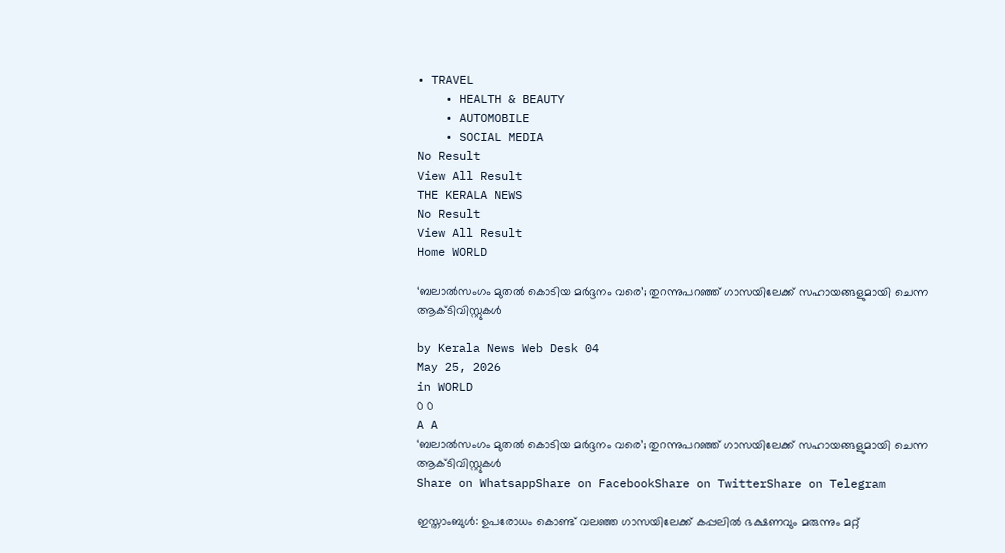• TRAVEL
    • HEALTH & BEAUTY
    • AUTOMOBILE
    • SOCIAL MEDIA
No Result
View All Result
THE KERALA NEWS
No Result
View All Result
Home WORLD

‘ബലാല്‍സംഗം മുതല്‍ കൊടിയ മര്‍ദ്ദനം വരെ’; തുറന്നുപറഞ്ഞ് ഗാസയിലേക്ക് സഹായങ്ങളുമായി ചെന്ന ആക്ടിവിസ്റ്റുകള്‍

by Kerala News Web Desk 04
May 25, 2026
in WORLD
0 0
A A
‘ബലാല്‍സംഗം മുതല്‍ കൊടിയ മര്‍ദ്ദനം വരെ’; തുറന്നുപറഞ്ഞ് ഗാസയിലേക്ക് സഹായങ്ങളുമായി ചെന്ന ആക്ടിവിസ്റ്റുകള്‍
Share on WhatsappShare on FacebookShare on TwitterShare on Telegram

ഇസ്താംബുള്‍: ഉപരോധം കൊണ്ട് വലഞ്ഞ ഗാസയിലേക്ക് കപ്പലില്‍ ഭക്ഷണവും മരുന്നും മറ്റ്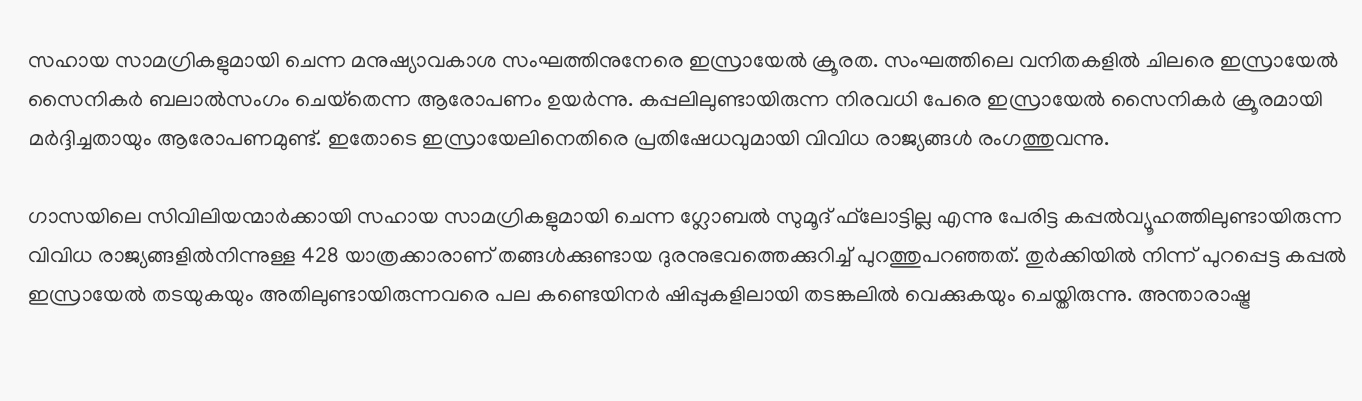സഹായ സാമഗ്രികളുമായി ചെന്ന മനുഷ്യാവകാശ സംഘത്തിനുനേരെ ഇസ്രായേല്‍ ക്രൂരത. സംഘത്തിലെ വനിതകളില്‍ ചിലരെ ഇസ്രായേല്‍ സൈനികര്‍ ബലാല്‍സംഗം ചെയ്‌തെന്ന ആരോപണം ഉയര്‍ന്നു. കപ്പലിലുണ്ടായിരുന്ന നിരവധി പേരെ ഇസ്രായേല്‍ സൈനികര്‍ ക്രൂരമായി മര്‍ദ്ദിച്ചതായും ആരോപണമുണ്ട്. ഇതോടെ ഇസ്രായേലിനെതിരെ പ്രതിഷേധവുമായി വിവിധ രാജ്യങ്ങള്‍ രംഗത്തുവന്നു.

ഗാസയിലെ സിവിലിയന്മാര്‍ക്കായി സഹായ സാമഗ്രികളുമായി ചെന്ന ഗ്ലോബല്‍ സുമൂദ് ഫ്‌ലോട്ടില്ല എന്നു പേരിട്ട കപ്പല്‍വ്യൂഹത്തിലുണ്ടായിരുന്ന വിവിധ രാജ്യങ്ങളില്‍നിന്നുള്ള 428 യാത്രക്കാരാണ് തങ്ങള്‍ക്കുണ്ടായ ദുരനുഭവത്തെക്കുറിച്ച് പുറത്തുപറഞ്ഞത്. തുര്‍ക്കിയില്‍ നിന്ന് പുറപ്പെട്ട കപ്പല്‍ ഇസ്രായേല്‍ തടയുകയും അതിലുണ്ടായിരുന്നവരെ പല കണ്ടെയിനര്‍ ഷിപ്പുകളിലായി തടങ്കലില്‍ വെക്കുകയും ചെയ്തിരുന്നു. അന്താരാഷ്ട്ര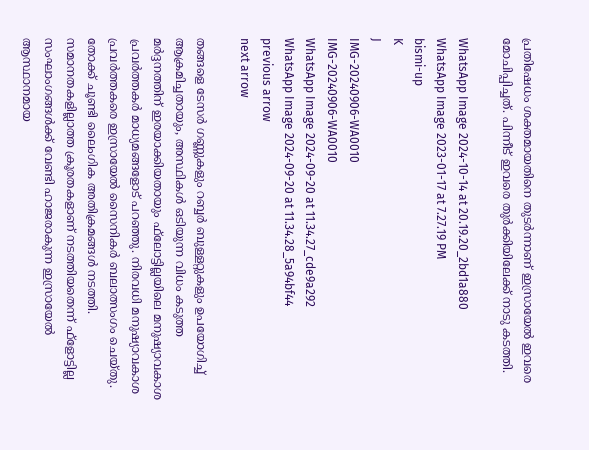പ്രതിഷേധം ശക്തമായതിനെ തുടര്‍ന്നാണ് ഇസ്രായേല്‍ ഇവരെ മോചിപ്പിച്ചത്. പിന്നീട് ഇവരെ തുര്‍ക്കിയിലേക്ക് നാടു കടത്തി.

WhatsApp Image 2024-10-14 at 20.19.20_2bd1a880
WhatsApp Image 2023-01-17 at 7.27.19 PM
bismi-up
K
J
IMG-20240906-WA0010
IMG-20240906-WA0010
WhatsApp Image 2024-09-20 at 11.34.27_cde9a292
WhatsApp Image 2024-09-20 at 11.34.28_5a94bf44
previous arrow
next arrow

തങ്ങളെ ടേസര്‍ ഗണ്ണുകളും റബ്ബര്‍ ബുള്ളറ്റുകളും ഉപയോഗിച്ച് ആക്രമിച്ചതായും, അസ്ഥികള്‍ ഒടിയുന്ന വിധം കടുത്ത മര്‍ദ്ദനത്തിന് ഇരയാക്കിയതായും ഫ്‌ലോട്ടില്ലയിലെ മനുഷ്യാവകാശ പ്രവര്‍ത്തകര്‍ മാധ്യമങ്ങളോട് പറഞ്ഞു. നിരവധി മനുഷ്യാവകാശ പ്രവര്‍ത്തകരെ ഇസ്രായേല്‍ സൈനികര്‍ ബലാത്സംഗം ചെയ്തു. തോക്ക് ചൂണ്ടി ലൈംഗിക അതിക്രമങ്ങള്‍ നടത്തി. സമാനതകളില്ലാത്ത ക്രൂരതകളാണ് നടത്തിയതെന്ന് ഫ്‌ളോട്ടില്ല സംഘാംഗങ്ങള്‍ക്ക് വേണ്ടി ഹാജരാകുന്ന ഇസ്രായേല്‍ ആസ്ഥാനമായ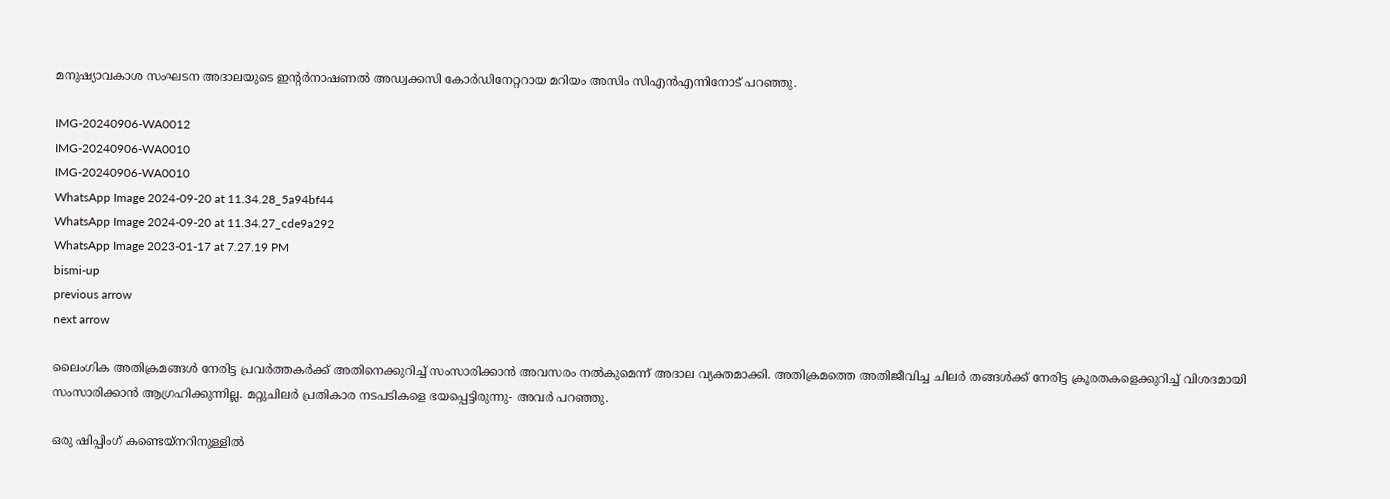മനുഷ്യാവകാശ സംഘടന അദാലയുടെ ഇന്റര്‍നാഷണല്‍ അഡ്വക്കസി കോര്‍ഡിനേറ്ററായ മറിയം അസിം സിഎന്‍എന്നിനോട് പറഞ്ഞു.

IMG-20240906-WA0012
IMG-20240906-WA0010
IMG-20240906-WA0010
WhatsApp Image 2024-09-20 at 11.34.28_5a94bf44
WhatsApp Image 2024-09-20 at 11.34.27_cde9a292
WhatsApp Image 2023-01-17 at 7.27.19 PM
bismi-up
previous arrow
next arrow

ലൈംഗിക അതിക്രമങ്ങള്‍ നേരിട്ട പ്രവര്‍ത്തകര്‍ക്ക് അതിനെക്കുറിച്ച് സംസാരിക്കാന്‍ അവസരം നല്‍കുമെന്ന് അദാല വ്യക്തമാക്കി. അതിക്രമത്തെ അതിജീവിച്ച ചിലര്‍ തങ്ങള്‍ക്ക് നേരിട്ട ക്രൂരതകളെക്കുറിച്ച് വിശദമായി സംസാരിക്കാന്‍ ആഗ്രഹിക്കുന്നില്ല. മറ്റുചിലര്‍ പ്രതികാര നടപടികളെ ഭയപ്പെട്ടിരുന്നു- അവര്‍ പറഞ്ഞു.

ഒരു ഷിപ്പിംഗ് കണ്ടെയ്‌നറിനുള്ളില്‍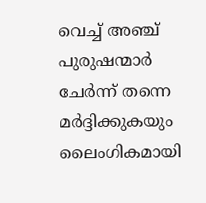വെച്ച് അഞ്ച് പുരുഷന്മാര്‍ ചേര്‍ന്ന് തന്നെ മര്‍ദ്ദിക്കുകയും ലൈംഗികമായി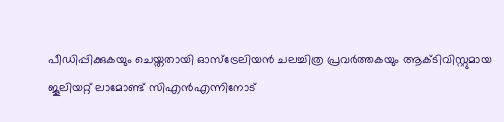പീഡിപ്പിക്കുകയും ചെയ്തതായി ഓസ്ട്രേലിയന്‍ ചലച്ചിത്ര പ്രവര്‍ത്തകയും ആക്ടിവിസ്റ്റുമായ ജൂലിയറ്റ് ലാമോണ്ട് സിഎന്‍എന്നിനോട്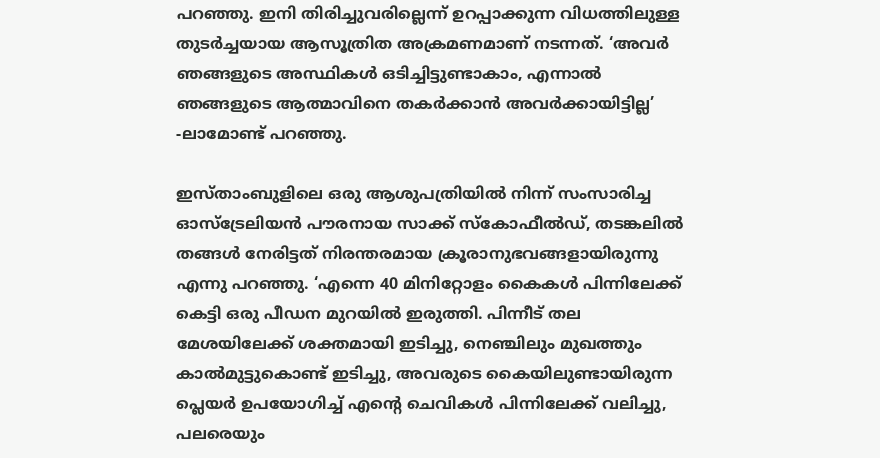പറഞ്ഞു. ഇനി തിരിച്ചുവരില്ലെന്ന് ഉറപ്പാക്കുന്ന വിധത്തിലുള്ള തുടര്‍ച്ചയായ ആസൂത്രിത അക്രമണമാണ് നടന്നത്. ‘അവര്‍ ഞങ്ങളുടെ അസ്ഥികള്‍ ഒടിച്ചിട്ടുണ്ടാകാം, എന്നാല്‍ ഞങ്ങളുടെ ആത്മാവിനെ തകര്‍ക്കാന്‍ അവര്‍ക്കായിട്ടില്ല’ -ലാമോണ്ട് പറഞ്ഞു.

ഇസ്താംബുളിലെ ഒരു ആശുപത്രിയില്‍ നിന്ന് സംസാരിച്ച ഓസ്ട്രേലിയന്‍ പൗരനായ സാക്ക് സ്‌കോഫീല്‍ഡ്, തടങ്കലില്‍ തങ്ങള്‍ നേരിട്ടത് നിരന്തരമായ ക്രൂരാനുഭവങ്ങളായിരുന്നു എന്നു പറഞ്ഞു. ‘എന്നെ 40 മിനിറ്റോളം കൈകള്‍ പിന്നിലേക്ക് കെട്ടി ഒരു പീഡന മുറയില്‍ ഇരുത്തി. പിന്നീട് തല മേശയിലേക്ക് ശക്തമായി ഇടിച്ചു, നെഞ്ചിലും മുഖത്തും കാല്‍മുട്ടുകൊണ്ട് ഇടിച്ചു, അവരുടെ കൈയിലുണ്ടായിരുന്ന പ്ലെയര്‍ ഉപയോഗിച്ച് എന്റെ ചെവികള്‍ പിന്നിലേക്ക് വലിച്ചു, പലരെയും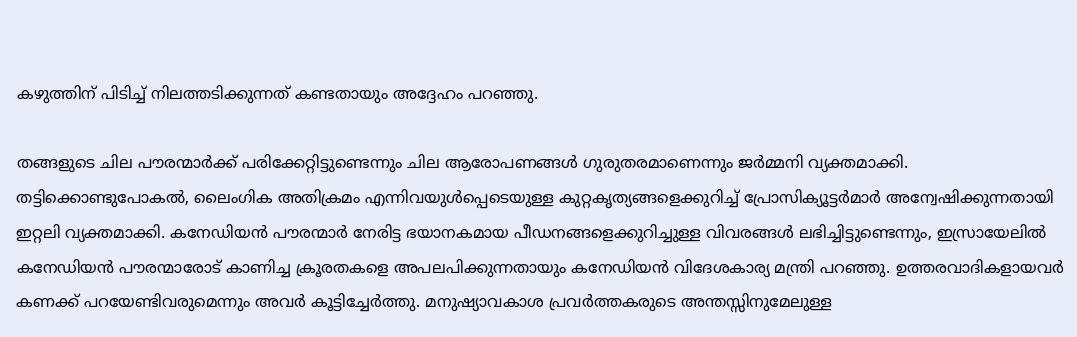കഴുത്തിന് പിടിച്ച് നിലത്തടിക്കുന്നത് കണ്ടതായും അദ്ദേഹം പറഞ്ഞു.

തങ്ങളുടെ ചില പൗരന്മാര്‍ക്ക് പരിക്കേറ്റിട്ടുണ്ടെന്നും ചില ആരോപണങ്ങള്‍ ഗുരുതരമാണെന്നും ജര്‍മ്മനി വ്യക്തമാക്കി. തട്ടിക്കൊണ്ടുപോകല്‍, ലൈംഗിക അതിക്രമം എന്നിവയുള്‍പ്പെടെയുള്ള കുറ്റകൃത്യങ്ങളെക്കുറിച്ച് പ്രോസിക്യൂട്ടര്‍മാര്‍ അന്വേഷിക്കുന്നതായി ഇറ്റലി വ്യക്തമാക്കി. കനേഡിയന്‍ പൗരന്മാര്‍ നേരിട്ട ഭയാനകമായ പീഡനങ്ങളെക്കുറിച്ചുള്ള വിവരങ്ങള്‍ ലഭിച്ചിട്ടുണ്ടെന്നും, ഇസ്രായേലില്‍ കനേഡിയന്‍ പൗരന്മാരോട് കാണിച്ച ക്രൂരതകളെ അപലപിക്കുന്നതായും കനേഡിയന്‍ വിദേശകാര്യ മന്ത്രി പറഞ്ഞു. ഉത്തരവാദികളായവര്‍ കണക്ക് പറയേണ്ടിവരുമെന്നും അവര്‍ കൂട്ടിച്ചേര്‍ത്തു. മനുഷ്യാവകാശ പ്രവര്‍ത്തകരുടെ അന്തസ്സിനുമേലുള്ള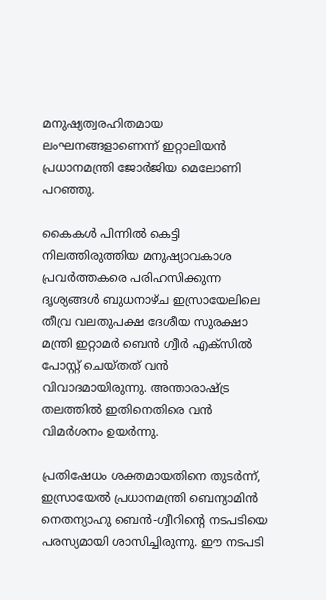മനുഷ്യത്വരഹിതമായ ലംഘനങ്ങളാണെന്ന് ഇറ്റാലിയന്‍ പ്രധാനമന്ത്രി ജോര്‍ജിയ മെലോണി പറഞ്ഞു.

കൈകള്‍ പിന്നില്‍ കെട്ടി നിലത്തിരുത്തിയ മനുഷ്യാവകാശ പ്രവര്‍ത്തകരെ പരിഹസിക്കുന്ന ദൃശ്യങ്ങള്‍ ബുധനാഴ്ച ഇസ്രായേലിലെ തീവ്ര വലതുപക്ഷ ദേശീയ സുരക്ഷാ മന്ത്രി ഇറ്റാമര്‍ ബെന്‍ ഗ്വീര്‍ എക്‌സില്‍ പോസ്റ്റ് ചെയ്തത് വന്‍ വിവാദമായിരുന്നു. അന്താരാഷ്ട്ര തലത്തില്‍ ഇതിനെതിരെ വന്‍ വിമര്‍ശനം ഉയര്‍ന്നു.

പ്രതിഷേധം ശക്തമായതിനെ തുടര്‍ന്ന്, ഇസ്രായേല്‍ പ്രധാനമന്ത്രി ബെന്യാമിന്‍ നെതന്യാഹു ബെന്‍-ഗ്വീറിന്റെ നടപടിയെ പരസ്യമായി ശാസിച്ചിരുന്നു. ഈ നടപടി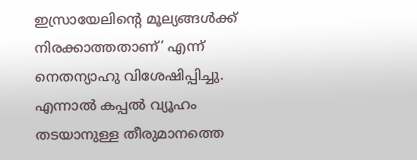ഇസ്രായേലിന്റെ മൂല്യങ്ങള്‍ക്ക് നിരക്കാത്തതാണ്’ എന്ന് നെതന്യാഹു വിശേഷിപ്പിച്ചു. എന്നാല്‍ കപ്പല്‍ വ്യൂഹം തടയാനുള്ള തീരുമാനത്തെ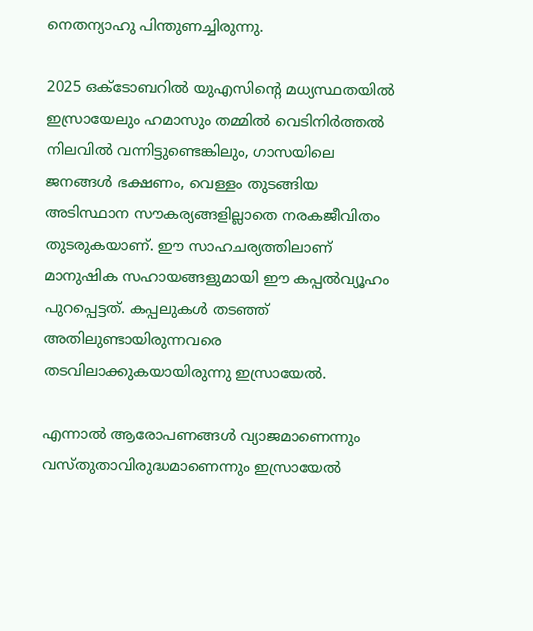നെതന്യാഹു പിന്തുണച്ചിരുന്നു.

2025 ഒക്ടോബറില്‍ യുഎസിന്റെ മധ്യസ്ഥതയില്‍ ഇസ്രായേലും ഹമാസും തമ്മില്‍ വെടിനിര്‍ത്തല്‍ നിലവില്‍ വന്നിട്ടുണ്ടെങ്കിലും, ഗാസയിലെ ജനങ്ങള്‍ ഭക്ഷണം, വെള്ളം തുടങ്ങിയ അടിസ്ഥാന സൗകര്യങ്ങളില്ലാതെ നരകജീവിതം തുടരുകയാണ്. ഈ സാഹചര്യത്തിലാണ് മാനുഷിക സഹായങ്ങളുമായി ഈ കപ്പല്‍വ്യൂഹം പുറപ്പെട്ടത്. കപ്പലുകള്‍ തടഞ്ഞ് അതിലുണ്ടായിരുന്നവരെ തടവിലാക്കുകയായിരുന്നു ഇസ്രായേല്‍.

എന്നാല്‍ ആരോപണങ്ങള്‍ വ്യാജമാണെന്നും വസ്തുതാവിരുദ്ധമാണെന്നും ഇസ്രായേല്‍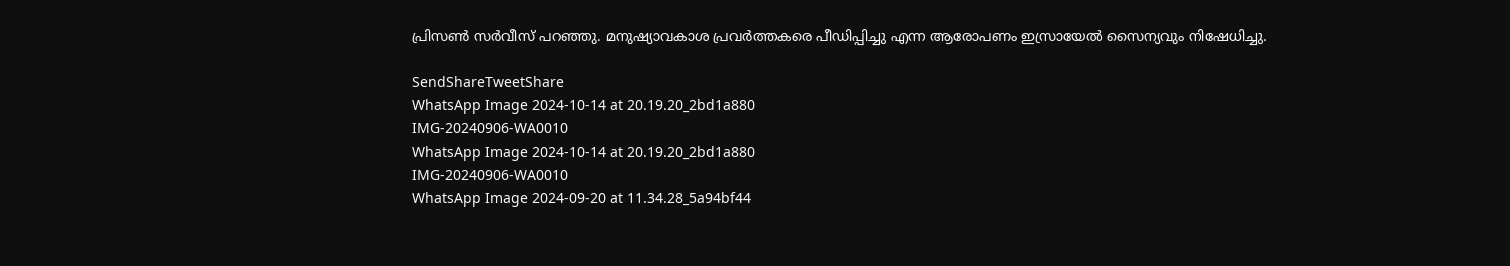പ്രിസണ്‍ സര്‍വീസ് പറഞ്ഞു. മനുഷ്യാവകാശ പ്രവര്‍ത്തകരെ പീഡിപ്പിച്ചു എന്ന ആരോപണം ഇസ്രായേല്‍ സൈന്യവും നിഷേധിച്ചു.

SendShareTweetShare
WhatsApp Image 2024-10-14 at 20.19.20_2bd1a880
IMG-20240906-WA0010
WhatsApp Image 2024-10-14 at 20.19.20_2bd1a880
IMG-20240906-WA0010
WhatsApp Image 2024-09-20 at 11.34.28_5a94bf44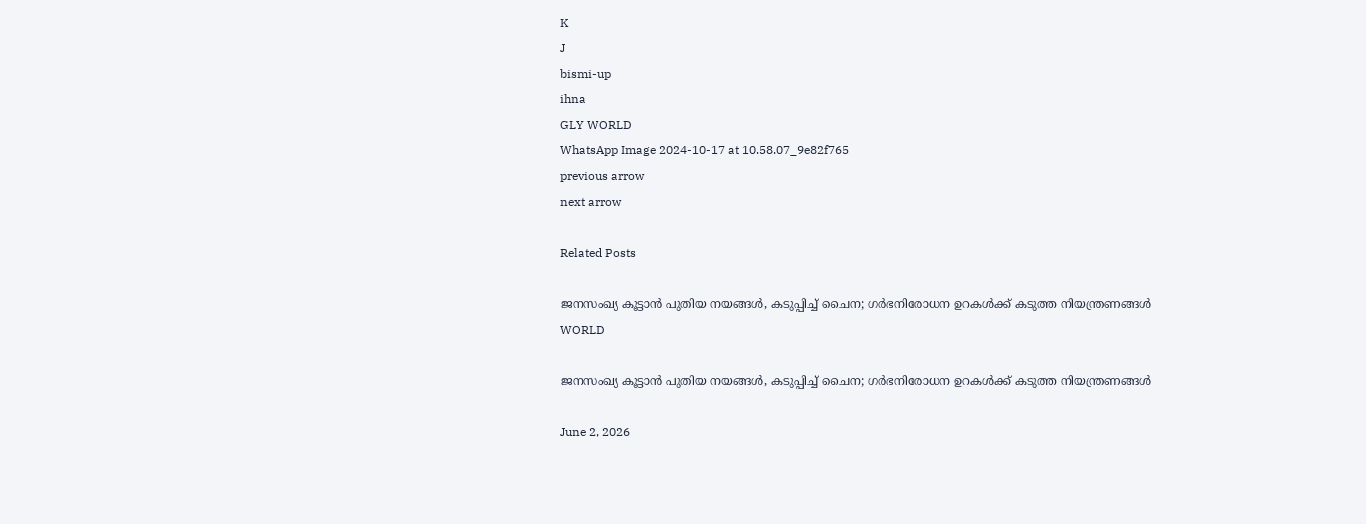K
J
bismi-up
ihna
GLY WORLD
WhatsApp Image 2024-10-17 at 10.58.07_9e82f765
previous arrow
next arrow

Related Posts

ജനസംഖ്യ കൂട്ടാന്‍ പുതിയ നയങ്ങൾ, കടുപ്പിച്ച് ചൈന; ഗര്‍ഭനിരോധന ഉറകള്‍ക്ക് കടുത്ത നിയന്ത്രണങ്ങള്‍
WORLD

ജനസംഖ്യ കൂട്ടാന്‍ പുതിയ നയങ്ങൾ, കടുപ്പിച്ച് ചൈന; ഗര്‍ഭനിരോധന ഉറകള്‍ക്ക് കടുത്ത നിയന്ത്രണങ്ങള്‍

June 2, 2026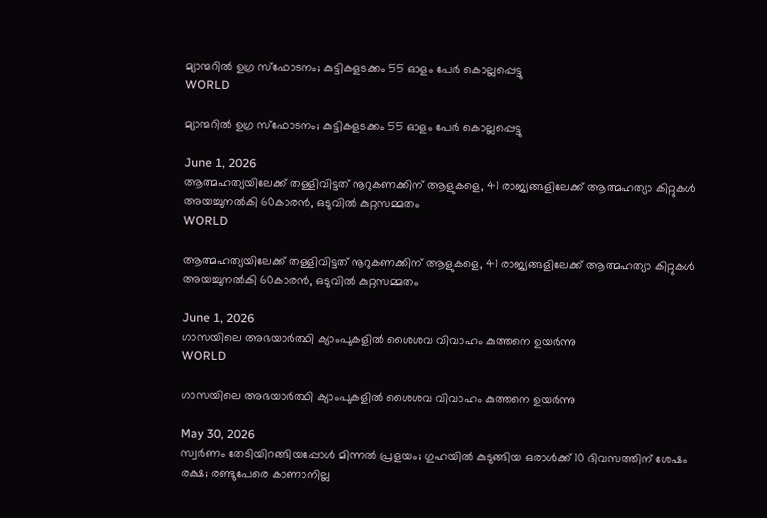മ്യാന്മറിൽ ഉഗ്ര സ്ഫോടനം; കുട്ടികളടക്കം 55 ഓളം പേർ കൊല്ലപ്പെട്ടു
WORLD

മ്യാന്മറിൽ ഉഗ്ര സ്ഫോടനം; കുട്ടികളടക്കം 55 ഓളം പേർ കൊല്ലപ്പെട്ടു

June 1, 2026
ആത്മഹത്യയിലേക്ക് തള്ളിവിട്ടത് നൂറുകണക്കിന് ആളുകളെ, 41 രാജ്യങ്ങളിലേക്ക് ആത്മഹത്യാ കിറ്റുകൾ അയച്ചുനൽകി 60കാരൻ, ഒടുവിൽ കുറ്റസമ്മതം
WORLD

ആത്മഹത്യയിലേക്ക് തള്ളിവിട്ടത് നൂറുകണക്കിന് ആളുകളെ, 41 രാജ്യങ്ങളിലേക്ക് ആത്മഹത്യാ കിറ്റുകൾ അയച്ചുനൽകി 60കാരൻ, ഒടുവിൽ കുറ്റസമ്മതം

June 1, 2026
ഗാസയിലെ അഭയാർത്ഥി ക്യാംപുകളിൽ ശൈശവ വിവാഹം കുത്തനെ ഉയർന്നു
WORLD

ഗാസയിലെ അഭയാർത്ഥി ക്യാംപുകളിൽ ശൈശവ വിവാഹം കുത്തനെ ഉയർന്നു

May 30, 2026
സ്വർണം തേടിയിറങ്ങിയപ്പോൾ മിന്നൽ പ്രളയം; ഗുഹയിൽ കുടുങ്ങിയ ഒരാൾക്ക് 10 ദിവസത്തിന് ശേഷം രക്ഷ; രണ്ടുപേരെ കാണാനില്ല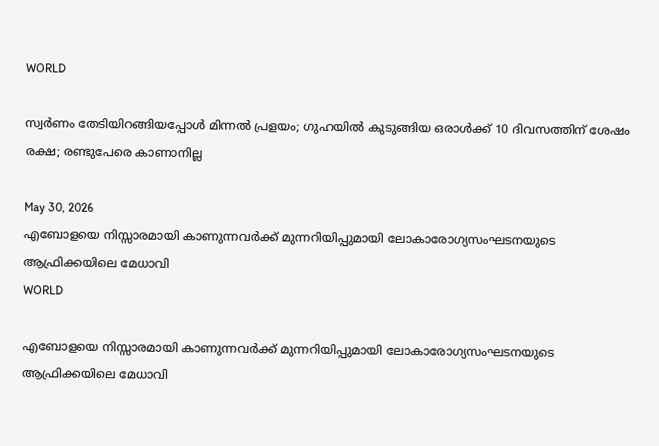WORLD

സ്വർണം തേടിയിറങ്ങിയപ്പോൾ മിന്നൽ പ്രളയം; ഗുഹയിൽ കുടുങ്ങിയ ഒരാൾക്ക് 10 ദിവസത്തിന് ശേഷം രക്ഷ; രണ്ടുപേരെ കാണാനില്ല

May 30, 2026
എബോളയെ നിസ്സാരമായി കാണുന്നവർക്ക് മുന്നറിയിപ്പുമായി ലോകാരോഗ്യസംഘടനയുടെ ആഫ്രിക്കയിലെ മേധാവി
WORLD

എബോളയെ നിസ്സാരമായി കാണുന്നവർക്ക് മുന്നറിയിപ്പുമായി ലോകാരോഗ്യസംഘടനയുടെ ആഫ്രിക്കയിലെ മേധാവി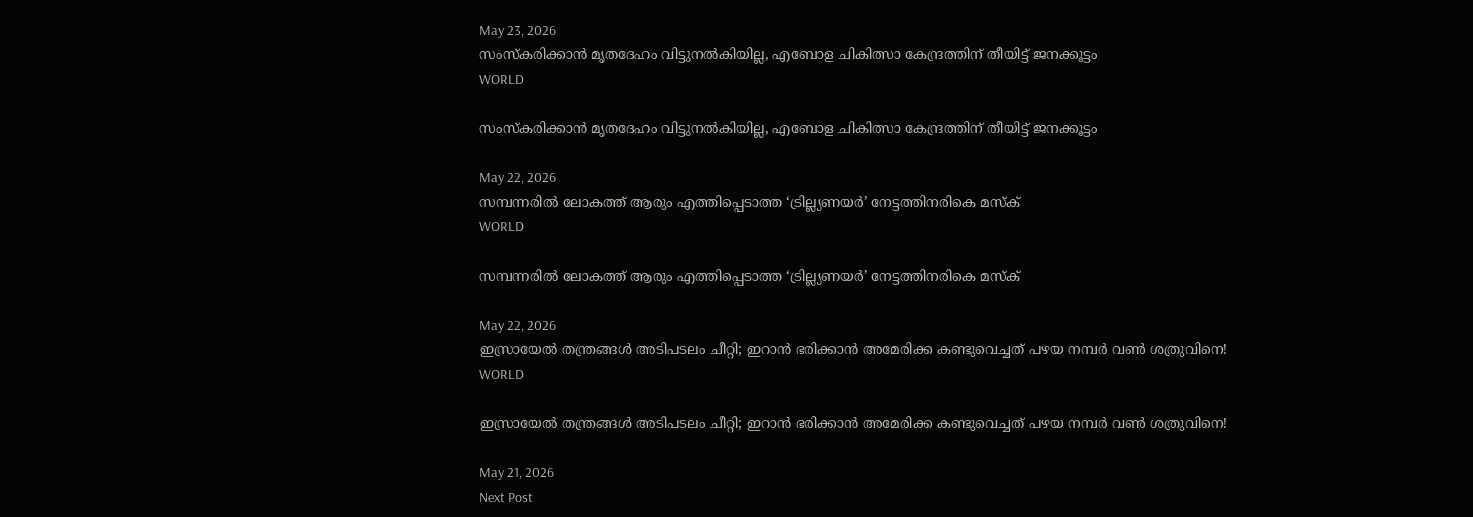May 23, 2026
സംസ്കരിക്കാൻ മൃതദേഹം വിട്ടുനൽകിയില്ല, എബോള ചികിത്സാ കേന്ദ്രത്തിന് തീയിട്ട് ജനക്കൂട്ടം
WORLD

സംസ്കരിക്കാൻ മൃതദേഹം വിട്ടുനൽകിയില്ല, എബോള ചികിത്സാ കേന്ദ്രത്തിന് തീയിട്ട് ജനക്കൂട്ടം

May 22, 2026
സമ്പന്നരിൽ ലോകത്ത് ആരും എത്തിപ്പെടാത്ത ‘ട്രില്ല്യണയർ’ നേട്ടത്തിനരികെ മസ്ക്
WORLD

സമ്പന്നരിൽ ലോകത്ത് ആരും എത്തിപ്പെടാത്ത ‘ട്രില്ല്യണയർ’ നേട്ടത്തിനരികെ മസ്ക്

May 22, 2026
ഇസ്രായേല്‍ തന്ത്രങ്ങള്‍ അടിപടലം ചീറ്റി; ഇറാന്‍ ഭരിക്കാന്‍ അമേരിക്ക കണ്ടുവെച്ചത് പഴയ നമ്പര്‍ വണ്‍ ശത്രുവിനെ!
WORLD

ഇസ്രായേല്‍ തന്ത്രങ്ങള്‍ അടിപടലം ചീറ്റി; ഇറാന്‍ ഭരിക്കാന്‍ അമേരിക്ക കണ്ടുവെച്ചത് പഴയ നമ്പര്‍ വണ്‍ ശത്രുവിനെ!

May 21, 2026
Next Post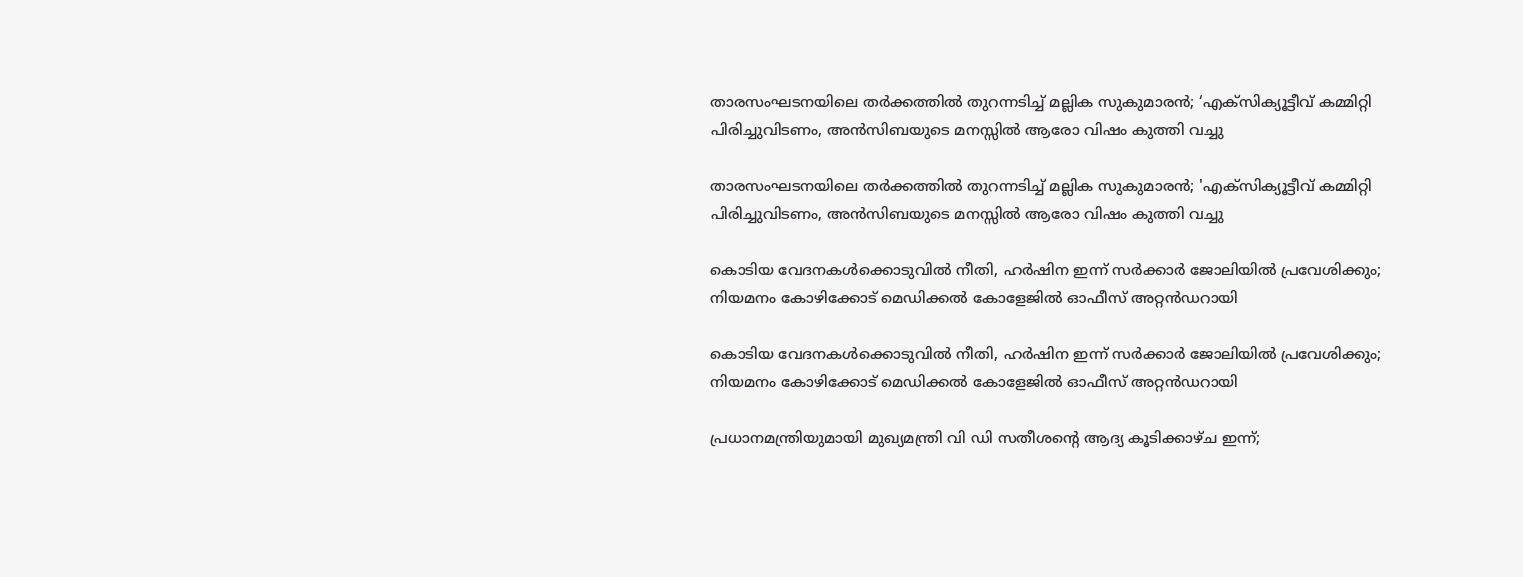താരസംഘടനയിലെ തർക്കത്തിൽ തുറന്നടിച്ച് മല്ലിക സുകുമാരൻ; ‘എക്സിക്യൂട്ടീവ് കമ്മിറ്റി പിരിച്ചുവിടണം, അൻസിബയുടെ മനസ്സിൽ ആരോ വിഷം കുത്തി വച്ചു

താരസംഘടനയിലെ തർക്കത്തിൽ തുറന്നടിച്ച് മല്ലിക സുകുമാരൻ; 'എക്സിക്യൂട്ടീവ് കമ്മിറ്റി പിരിച്ചുവിടണം, അൻസിബയുടെ മനസ്സിൽ ആരോ വിഷം കുത്തി വച്ചു

കൊടിയ വേദനകൾക്കൊടുവിൽ നീതി, ഹർഷിന ഇന്ന് സർക്കാർ ജോലിയിൽ പ്രവേശിക്കും; നിയമനം കോഴിക്കോട് മെഡിക്കൽ കോളേജിൽ ഓഫീസ് അറ്റൻഡറായി

കൊടിയ വേദനകൾക്കൊടുവിൽ നീതി, ഹർഷിന ഇന്ന് സർക്കാർ ജോലിയിൽ പ്രവേശിക്കും; നിയമനം കോഴിക്കോട് മെഡിക്കൽ കോളേജിൽ ഓഫീസ് അറ്റൻഡറായി

പ്രധാനമന്ത്രിയുമായി മുഖ്യമന്ത്രി വി ഡി സതീശന്‍റെ ആദ്യ കൂടിക്കാഴ്ച ഇന്ന്;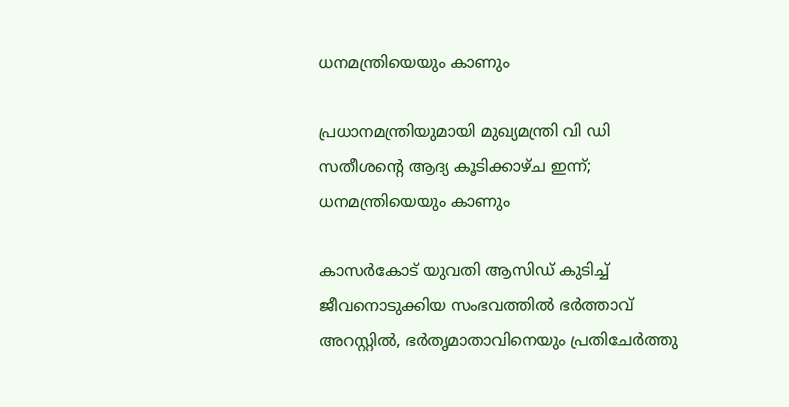ധനമന്ത്രിയെയും കാണും

പ്രധാനമന്ത്രിയുമായി മുഖ്യമന്ത്രി വി ഡി സതീശന്‍റെ ആദ്യ കൂടിക്കാഴ്ച ഇന്ന്; ധനമന്ത്രിയെയും കാണും

കാസർകോട് യുവതി ആസിഡ് കുടിച്ച് ജീവനൊടുക്കിയ സംഭവത്തിൽ ഭർത്താവ് അറസ്റ്റിൽ, ഭർതൃമാതാവിനെയും പ്രതിചേർത്തു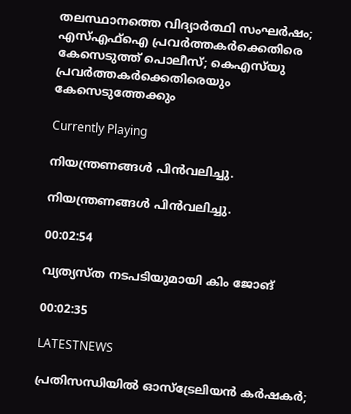തലസ്ഥാനത്തെ വിദ്യാർത്ഥി സംഘർഷം; എസ്എഫ്ഐ പ്രവർത്തകർക്കെതിരെ കേസെടുത്ത് പൊലീസ്; കെഎസ്‌യു പ്രവർത്തകർക്കെതിരെയും കേസെടുത്തേക്കും

Currently Playing

നിയന്ത്രണങ്ങള്‍ പിന്‍വലിച്ചു.

നിയന്ത്രണങ്ങള്‍ പിന്‍വലിച്ചു.

00:02:54

വ്യത്യസ്ത നടപടിയുമായി കിം ജോങ്

00:02:35

LATESTNEWS

പ്രതിസന്ധിയിൽ ഓസ്ട്രേലിയൻ കർഷകർ;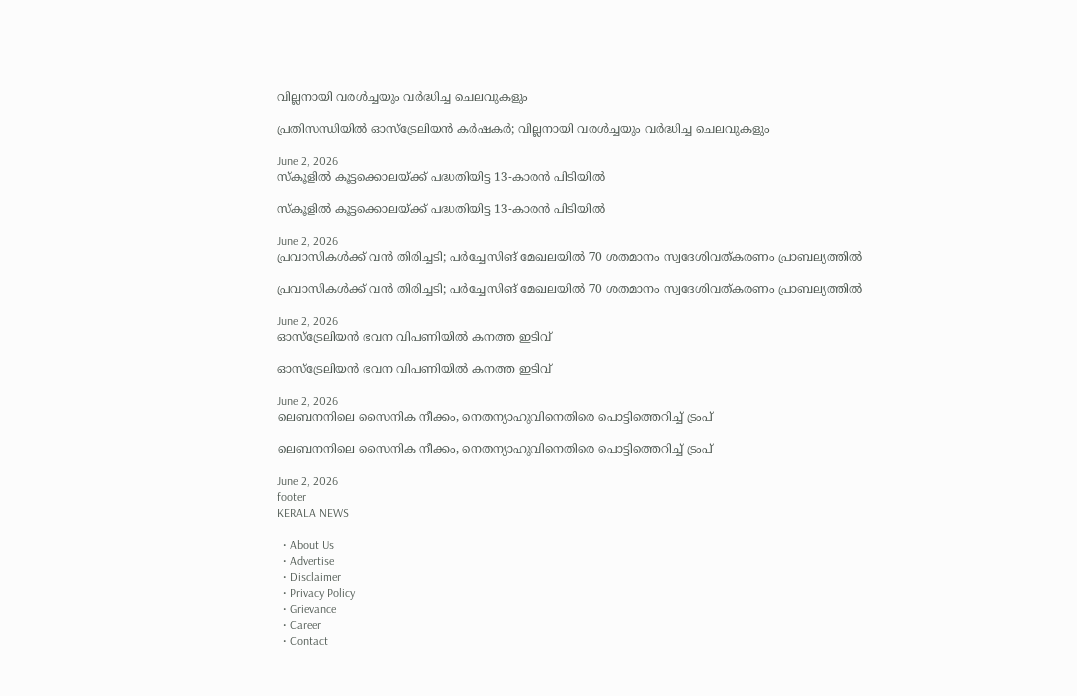വില്ലനായി വരൾച്ചയും വർദ്ധിച്ച ചെലവുകളും

പ്രതിസന്ധിയിൽ ഓസ്ട്രേലിയൻ കർഷകർ; വില്ലനായി വരൾച്ചയും വർദ്ധിച്ച ചെലവുകളും

June 2, 2026
സ്കൂളിൽ കൂട്ടക്കൊലയ്ക്ക് പദ്ധതിയിട്ട 13-കാരൻ പിടിയിൽ

സ്കൂളിൽ കൂട്ടക്കൊലയ്ക്ക് പദ്ധതിയിട്ട 13-കാരൻ പിടിയിൽ

June 2, 2026
പ്രവാസികൾക്ക് വൻ തിരിച്ചടി; പർച്ചേസിങ് മേഖലയിൽ 70 ശതമാനം സ്വദേശിവത്കരണം പ്രാബല്യത്തിൽ

പ്രവാസികൾക്ക് വൻ തിരിച്ചടി; പർച്ചേസിങ് മേഖലയിൽ 70 ശതമാനം സ്വദേശിവത്കരണം പ്രാബല്യത്തിൽ

June 2, 2026
ഓസ്ട്രേലിയൻ ഭവന വിപണിയിൽ കനത്ത ഇടിവ്

ഓസ്ട്രേലിയൻ ഭവന വിപണിയിൽ കനത്ത ഇടിവ്

June 2, 2026
ലെബനനിലെ സൈനിക നീക്കം, നെതന്യാഹുവിനെതിരെ പൊട്ടിത്തെറിച്ച് ട്രംപ്

ലെബനനിലെ സൈനിക നീക്കം, നെതന്യാഹുവിനെതിരെ പൊട്ടിത്തെറിച്ച് ട്രംപ്

June 2, 2026
footer
KERALA NEWS

  • About Us
  • Advertise
  • Disclaimer
  • Privacy Policy
  • Grievance
  • Career
  • Contact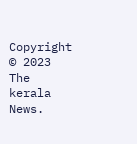Copyright © 2023 The kerala News.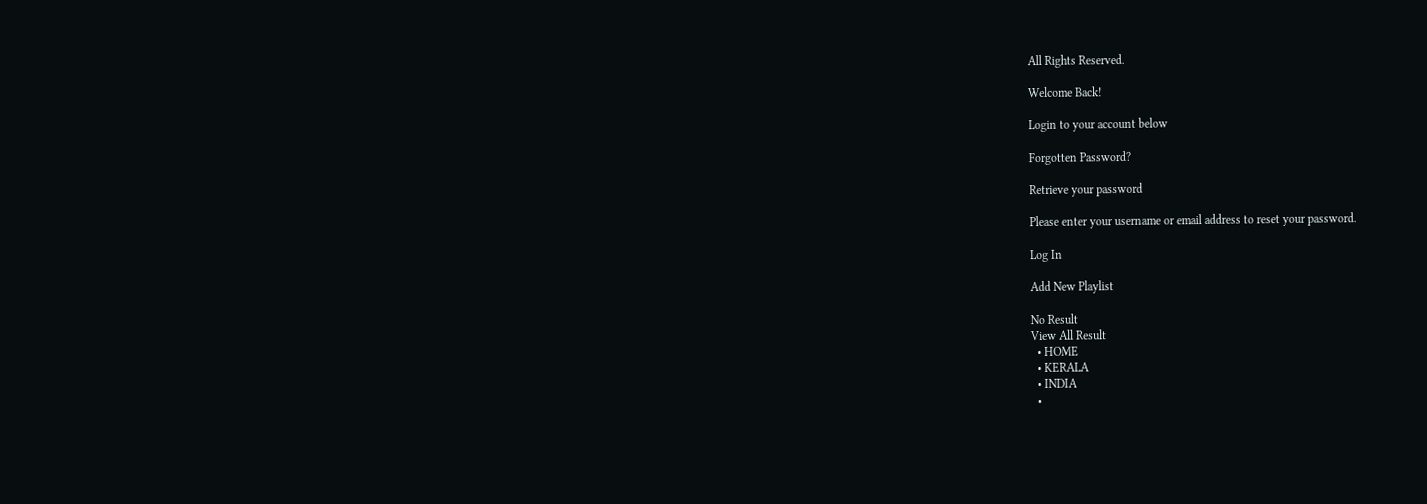All Rights Reserved.

Welcome Back!

Login to your account below

Forgotten Password?

Retrieve your password

Please enter your username or email address to reset your password.

Log In

Add New Playlist

No Result
View All Result
  • HOME
  • KERALA
  • INDIA
  •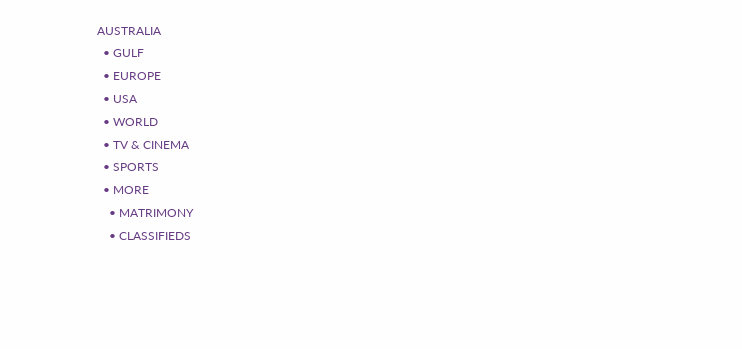AUSTRALIA
  • GULF
  • EUROPE
  • USA
  • WORLD
  • TV & CINEMA
  • SPORTS
  • MORE
    • MATRIMONY
    • CLASSIFIEDS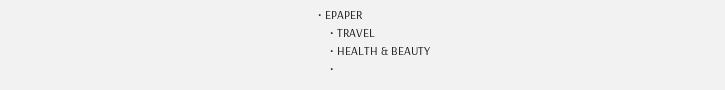• EPAPER
    • TRAVEL
    • HEALTH & BEAUTY
    •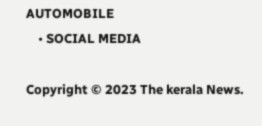AUTOMOBILE
    • SOCIAL MEDIA

Copyright © 2023 The kerala News.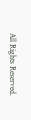All Rights Reserved.